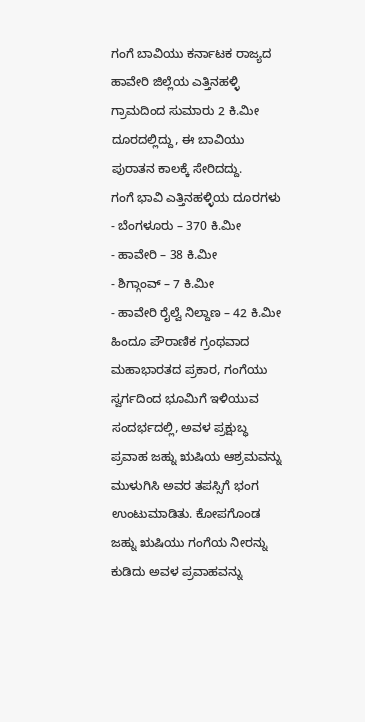ಗಂಗೆ ಬಾವಿಯು ಕರ್ನಾಟಕ ರಾಜ್ಯದ ಹಾವೇರಿ ಜಿಲ್ಲೆಯ ಎತ್ತಿನಹಳ್ಳಿ ಗ್ರಾಮದಿಂದ ಸುಮಾರು 2 ಕಿ.ಮೀ ದೂರದಲ್ಲಿದ್ದು, ಈ ಬಾವಿಯು ಪುರಾತನ ಕಾಲಕ್ಕೆ ಸೇರಿದದ್ದು.
ಗಂಗೆ ಭಾವಿ ಎತ್ತಿನಹಳ್ಳಿಯ ದೂರಗಳು
- ಬೆಂಗಳೂರು – 370 ಕಿ.ಮೀ
- ಹಾವೇರಿ – 38 ಕಿ.ಮೀ
- ಶಿಗ್ಗಾಂವ್ – 7 ಕಿ.ಮೀ
- ಹಾವೇರಿ ರೈಲ್ವೆ ನಿಲ್ದಾಣ – 42 ಕಿ.ಮೀ
ಹಿಂದೂ ಪೌರಾಣಿಕ ಗ್ರಂಥವಾದ ಮಹಾಭಾರತದ ಪ್ರಕಾರ, ಗಂಗೆಯು ಸ್ವರ್ಗದಿಂದ ಭೂಮಿಗೆ ಇಳಿಯುವ ಸಂದರ್ಭದಲ್ಲಿ, ಅವಳ ಪ್ರಕ್ಷುಬ್ಧ ಪ್ರವಾಹ ಜಹ್ನು ಋಷಿಯ ಆಶ್ರಮವನ್ನು ಮುಳುಗಿಸಿ ಅವರ ತಪಸ್ಸಿಗೆ ಭಂಗ ಉಂಟುಮಾಡಿತು. ಕೋಪಗೊಂಡ ಜಹ್ನು ಋಷಿಯು ಗಂಗೆಯ ನೀರನ್ನು ಕುಡಿದು ಅವಳ ಪ್ರವಾಹವನ್ನು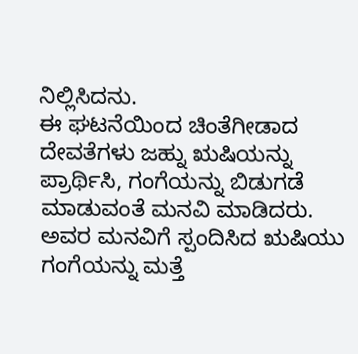ನಿಲ್ಲಿಸಿದನು.
ಈ ಘಟನೆಯಿಂದ ಚಿಂತೆಗೀಡಾದ ದೇವತೆಗಳು ಜಹ್ನು ಋಷಿಯನ್ನು ಪ್ರಾರ್ಥಿಸಿ, ಗಂಗೆಯನ್ನು ಬಿಡುಗಡೆ ಮಾಡುವಂತೆ ಮನವಿ ಮಾಡಿದರು. ಅವರ ಮನವಿಗೆ ಸ್ಪಂದಿಸಿದ ಋಷಿಯು ಗಂಗೆಯನ್ನು ಮತ್ತೆ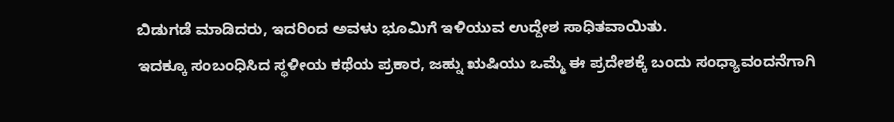ಬಿಡುಗಡೆ ಮಾಡಿದರು, ಇದರಿಂದ ಅವಳು ಭೂಮಿಗೆ ಇಳಿಯುವ ಉದ್ದೇಶ ಸಾಧಿತವಾಯಿತು.
ಇದಕ್ಕೂ ಸಂಬಂಧಿಸಿದ ಸ್ಥಳೀಯ ಕಥೆಯ ಪ್ರಕಾರ, ಜಹ್ನು ಋಷಿಯು ಒಮ್ಮೆ ಈ ಪ್ರದೇಶಕ್ಕೆ ಬಂದು ಸಂಧ್ಯಾವಂದನೆಗಾಗಿ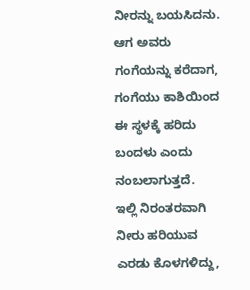ನೀರನ್ನು ಬಯಸಿದನು. ಆಗ ಅವರು ಗಂಗೆಯನ್ನು ಕರೆದಾಗ, ಗಂಗೆಯು ಕಾಶಿಯಿಂದ ಈ ಸ್ಥಳಕ್ಕೆ ಹರಿದು ಬಂದಳು ಎಂದು ನಂಬಲಾಗುತ್ತದೆ.
ಇಲ್ಲಿ ನಿರಂತರವಾಗಿ ನೀರು ಹರಿಯುವ ಎರಡು ಕೊಳಗಳಿದ್ದು,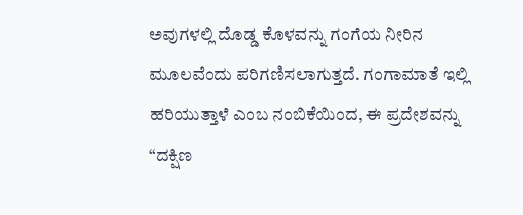ಅವುಗಳಲ್ಲಿ ದೊಡ್ಡ ಕೊಳವನ್ನು ಗಂಗೆಯ ನೀರಿನ ಮೂಲವೆಂದು ಪರಿಗಣಿಸಲಾಗುತ್ತದೆ. ಗಂಗಾಮಾತೆ ಇಲ್ಲಿ ಹರಿಯುತ್ತಾಳೆ ಎಂಬ ನಂಬಿಕೆಯಿಂದ, ಈ ಪ್ರದೇಶವನ್ನು “ದಕ್ಷಿಣ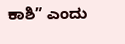ಕಾಶಿ” ಎಂದು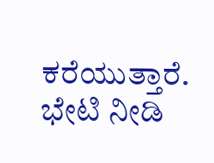ಕರೆಯುತ್ತಾರೆ.
ಭೇಟಿ ನೀಡಿ